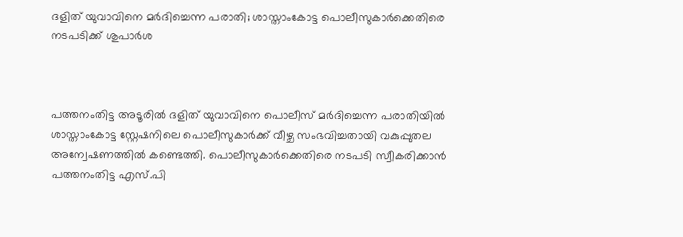ദളിത് യുവാവിനെ മർദിച്ചെന്ന പരാതി; ശാസ്താംകോട്ട പൊലീസുകാർക്കെതിരെ നടപടിക്ക് ശുപാർശ



പത്തനംതിട്ട അടൂരിൽ ദളിത് യുവാവിനെ പൊലീസ് മർദിച്ചെന്ന പരാതിയിൽ ശാസ്താംകോട്ട സ്റ്റേഷനിലെ പൊലീസുകാർക്ക് വീഴ്ച സംഭവിച്ചതായി വകുപ്പുതല അന്വേഷണത്തിൽ കണ്ടെത്തി. പൊലീസുകാർക്കെതിരെ നടപടി സ്വീകരിക്കാൻ പത്തനംതിട്ട എസ്.പി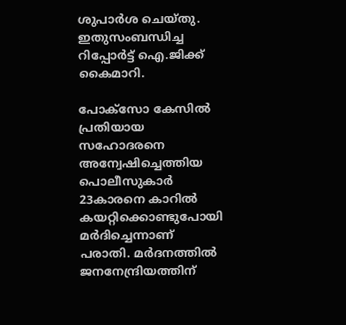ശുപാർശ ചെയ്തു. ഇതുസംബന്ധിച്ച റിപ്പോർട്ട് ഐ.ജിക്ക് കൈമാറി.

പോക്‌സോ കേസിൽ പ്രതിയായ സഹോദരനെ അന്വേഷിച്ചെത്തിയ പൊലീസുകാർ 23കാരനെ കാറിൽ കയറ്റിക്കൊണ്ടുപോയി മർദിച്ചെന്നാണ് പരാതി. മർദനത്തിൽ ജനനേന്ദ്രിയത്തിന്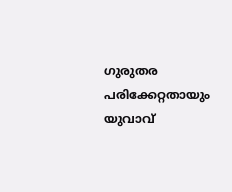ഗുരുതര പരിക്കേറ്റതായും യുവാവ്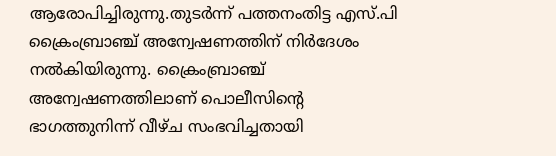ആരോപിച്ചിരുന്നു.തുടർന്ന് പത്തനംതിട്ട എസ്.പി ക്രൈംബ്രാഞ്ച് അന്വേഷണത്തിന് നിർദേശം നൽകിയിരുന്നു. ക്രൈംബ്രാഞ്ച് അന്വേഷണത്തിലാണ് പൊലീസിന്റെ ഭാഗത്തുനിന്ന് വീഴ്ച സംഭവിച്ചതായി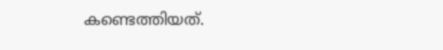കണ്ടെത്തിയത്.